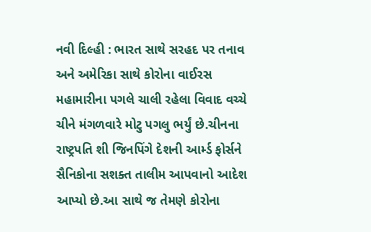નવી દિલ્હી : ભારત સાથે સરહદ પર તનાવ અને અમેરિકા સાથે કોરોના વાઈરસ મહામારીના પગલે ચાલી રહેલા વિવાદ વચ્ચે ચીને મંગળવારે મોટુ પગલુ ભર્યું છે.ચીનના રાષ્ટ્રપતિ શી જિનપિંગે દેશની આર્મ્ડ ફોર્સને સૈનિકોના સશક્ત તાલીમ આપવાનો આદેશ આપ્યો છે.આ સાથે જ તેમણે કોરોના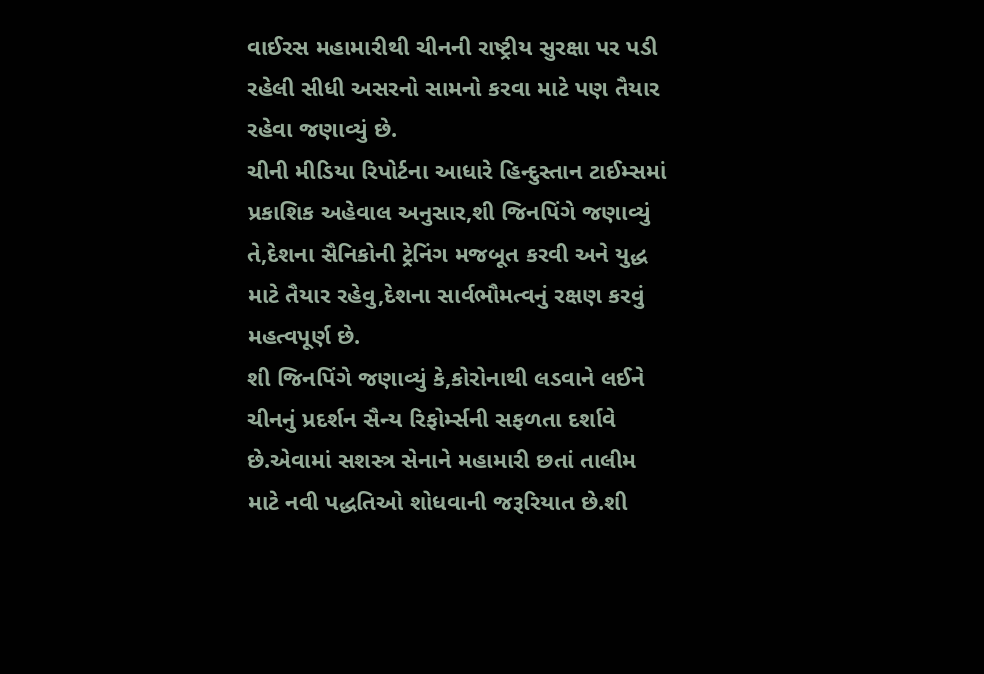વાઈરસ મહામારીથી ચીનની રાષ્ટ્રીય સુરક્ષા પર પડી રહેલી સીધી અસરનો સામનો કરવા માટે પણ તૈયાર રહેવા જણાવ્યું છે.
ચીની મીડિયા રિપોર્ટના આધારે હિન્દુસ્તાન ટાઈમ્સમાં પ્રકાશિક અહેવાલ અનુસાર,શી જિનપિંગે જણાવ્યું તે,દેશના સૈનિકોની ટ્રેનિંગ મજબૂત કરવી અને યુદ્ધ માટે તૈયાર રહેવુ,દેશના સાર્વભૌમત્વનું રક્ષણ કરવું મહત્વપૂર્ણ છે.
શી જિનપિંગે જણાવ્યું કે,કોરોનાથી લડવાને લઈને ચીનનું પ્રદર્શન સૈન્ય રિફોર્મ્સની સફળતા દર્શાવે છે.એવામાં સશસ્ત્ર સેનાને મહામારી છતાં તાલીમ માટે નવી પદ્ધતિઓ શોધવાની જરૂરિયાત છે.શી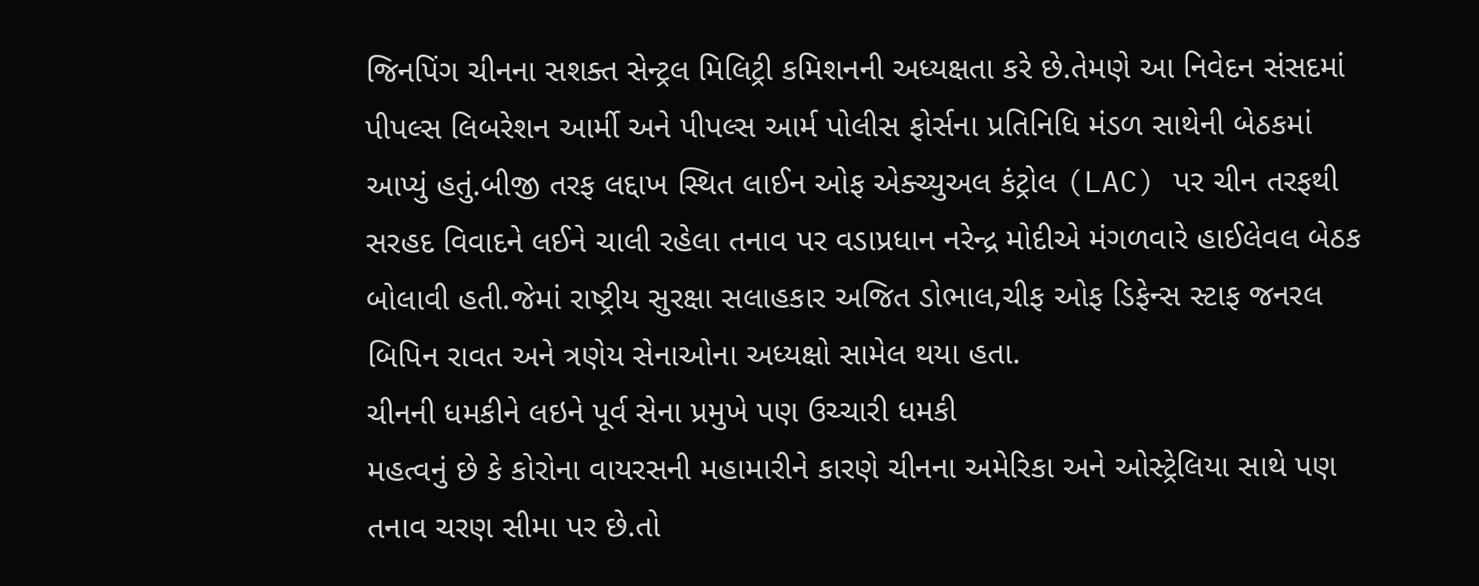જિનપિંગ ચીનના સશક્ત સેન્ટ્રલ મિલિટ્રી કમિશનની અધ્યક્ષતા કરે છે.તેમણે આ નિવેદન સંસદમાં પીપલ્સ લિબરેશન આર્મી અને પીપલ્સ આર્મ પોલીસ ફોર્સના પ્રતિનિધિ મંડળ સાથેની બેઠકમાં આપ્યું હતું.બીજી તરફ લદ્દાખ સ્થિત લાઈન ઓફ એક્ચ્યુઅલ કંટ્રોલ (LAC) પર ચીન તરફથી સરહદ વિવાદને લઈને ચાલી રહેલા તનાવ પર વડાપ્રધાન નરેન્દ્ર મોદીએ મંગળવારે હાઈલેવલ બેઠક બોલાવી હતી.જેમાં રાષ્ટ્રીય સુરક્ષા સલાહકાર અજિત ડોભાલ,ચીફ ઓફ ડિફેન્સ સ્ટાફ જનરલ બિપિન રાવત અને ત્રણેય સેનાઓના અધ્યક્ષો સામેલ થયા હતા.
ચીનની ધમકીને લઇને પૂર્વ સેના પ્રમુખે પણ ઉચ્ચારી ધમકી
મહત્વનું છે કે કોરોના વાયરસની મહામારીને કારણે ચીનના અમેરિકા અને ઓસ્ટ્રેલિયા સાથે પણ તનાવ ચરણ સીમા પર છે.તો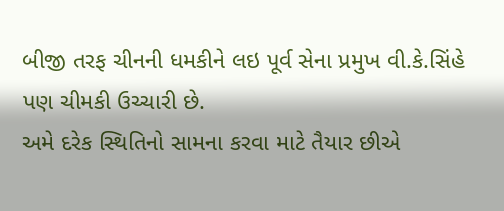બીજી તરફ ચીનની ધમકીને લઇ પૂર્વ સેના પ્રમુખ વી.કે.સિંહે પણ ચીમકી ઉચ્ચારી છે.
અમે દરેક સ્થિતિનો સામના કરવા માટે તૈયાર છીએ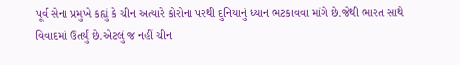પૂર્વ સેના પ્રમુખે કહ્યું કે ચીન અત્યારે કોરોના પરથી દુનિયાનું ધ્યાન ભટકાવવા માંગે છે.જેથી ભારત સાથે વિવાદમાં ઉતર્યું છે.એટલું જ નહીં ચીન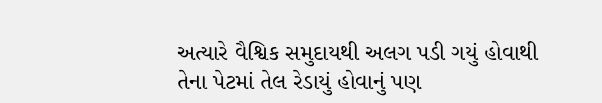અત્યારે વૈશ્વિક સમુદાયથી અલગ પડી ગયું હોવાથી તેના પેટમાં તેલ રેડાયું હોવાનું પણ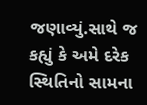જણાવ્યું.સાથે જ કહ્યું કે અમે દરેક સ્થિતિનો સામના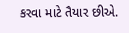કરવા માટે તૈયાર છીએ.